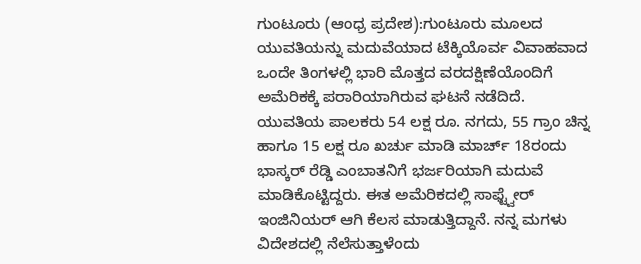ಗುಂಟೂರು (ಆಂಧ್ರ ಪ್ರದೇಶ):ಗುಂಟೂರು ಮೂಲದ ಯುವತಿಯನ್ನು ಮದುವೆಯಾದ ಟೆಕ್ಕಿಯೊರ್ವ ವಿವಾಹವಾದ ಒಂದೇ ತಿಂಗಳಲ್ಲಿ ಭಾರಿ ಮೊತ್ತದ ವರದಕ್ಷಿಣೆಯೊಂದಿಗೆ ಅಮೆರಿಕಕ್ಕೆ ಪರಾರಿಯಾಗಿರುವ ಘಟನೆ ನಡೆದಿದೆ.
ಯುವತಿಯ ಪಾಲಕರು 54 ಲಕ್ಷ ರೂ. ನಗದು, 55 ಗ್ರಾಂ ಚಿನ್ನ ಹಾಗೂ 15 ಲಕ್ಷ ರೂ ಖರ್ಚು ಮಾಡಿ ಮಾರ್ಚ್ 18ರಂದು ಭಾಸ್ಕರ್ ರೆಡ್ಡಿ ಎಂಬಾತನಿಗೆ ಭರ್ಜರಿಯಾಗಿ ಮದುವೆ ಮಾಡಿಕೊಟ್ಟಿದ್ದರು. ಈತ ಅಮೆರಿಕದಲ್ಲಿ ಸಾಫ್ಟ್ವೇರ್ ಇಂಜಿನಿಯರ್ ಆಗಿ ಕೆಲಸ ಮಾಡುತ್ತಿದ್ದಾನೆ. ನನ್ನ ಮಗಳು ವಿದೇಶದಲ್ಲಿ ನೆಲೆಸುತ್ತಾಳೆಂದು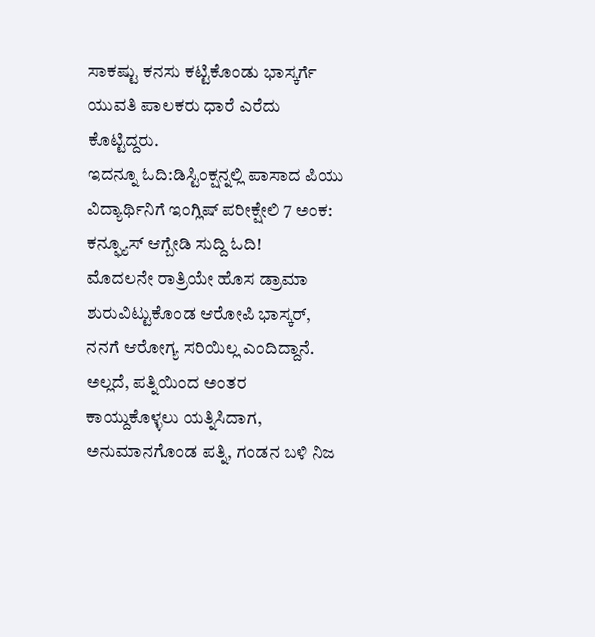ಸಾಕಷ್ಟು ಕನಸು ಕಟ್ಟಿಕೊಂಡು ಭಾಸ್ಕರ್ಗೆ ಯುವತಿ ಪಾಲಕರು ಧಾರೆ ಎರೆದು ಕೊಟ್ಟಿದ್ದರು.
ಇದನ್ನೂ ಓದಿ:ಡಿಸ್ಟಿಂಕ್ಷನ್ನಲ್ಲಿ ಪಾಸಾದ ಪಿಯು ವಿದ್ಯಾರ್ಥಿನಿಗೆ ಇಂಗ್ಲಿಷ್ ಪರೀಕ್ಷೇಲಿ 7 ಅಂಕ: ಕನ್ಫ್ಯೂಸ್ ಆಗ್ಬೇಡಿ ಸುದ್ದಿ ಓದಿ!
ಮೊದಲನೇ ರಾತ್ರಿಯೇ ಹೊಸ ಡ್ರಾಮಾ ಶುರುವಿಟ್ಟುಕೊಂಡ ಆರೋಪಿ ಭಾಸ್ಕರ್, ನನಗೆ ಆರೋಗ್ಯ ಸರಿಯಿಲ್ಲ ಎಂದಿದ್ದಾನೆ. ಅಲ್ಲದೆ, ಪತ್ನಿಯಿಂದ ಅಂತರ ಕಾಯ್ದುಕೊಳ್ಳಲು ಯತ್ನಿಸಿದಾಗ, ಅನುಮಾನಗೊಂಡ ಪತ್ನಿ, ಗಂಡನ ಬಳಿ ನಿಜ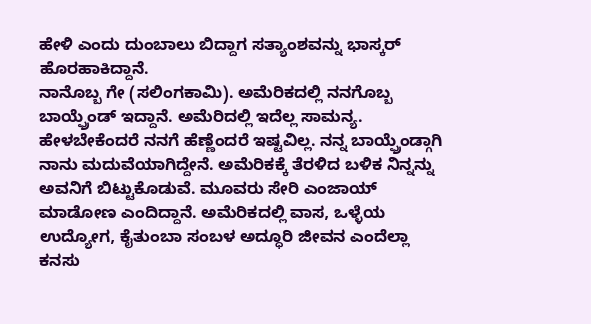ಹೇಳಿ ಎಂದು ದುಂಬಾಲು ಬಿದ್ದಾಗ ಸತ್ಯಾಂಶವನ್ನು ಭಾಸ್ಕರ್ ಹೊರಹಾಕಿದ್ದಾನೆ.
ನಾನೊಬ್ಬ ಗೇ (ಸಲಿಂಗಕಾಮಿ). ಅಮೆರಿಕದಲ್ಲಿ ನನಗೊಬ್ಬ ಬಾಯ್ಫ್ರೆಂಡ್ ಇದ್ದಾನೆ. ಅಮೆರಿದಲ್ಲಿ ಇದೆಲ್ಲ ಸಾಮನ್ಯ. ಹೇಳಬೇಕೆಂದರೆ ನನಗೆ ಹೆಣ್ಣೆಂದರೆ ಇಷ್ಟವಿಲ್ಲ. ನನ್ನ ಬಾಯ್ಫ್ರೆಂಡ್ಗಾಗಿ ನಾನು ಮದುವೆಯಾಗಿದ್ದೇನೆ. ಅಮೆರಿಕಕ್ಕೆ ತೆರಳಿದ ಬಳಿಕ ನಿನ್ನನ್ನು ಅವನಿಗೆ ಬಿಟ್ಟುಕೊಡುವೆ. ಮೂವರು ಸೇರಿ ಎಂಜಾಯ್ ಮಾಡೋಣ ಎಂದಿದ್ದಾನೆ. ಅಮೆರಿಕದಲ್ಲಿ ವಾಸ, ಒಳ್ಳೆಯ ಉದ್ಯೋಗ, ಕೈತುಂಬಾ ಸಂಬಳ ಅದ್ಧೂರಿ ಜೀವನ ಎಂದೆಲ್ಲಾ ಕನಸು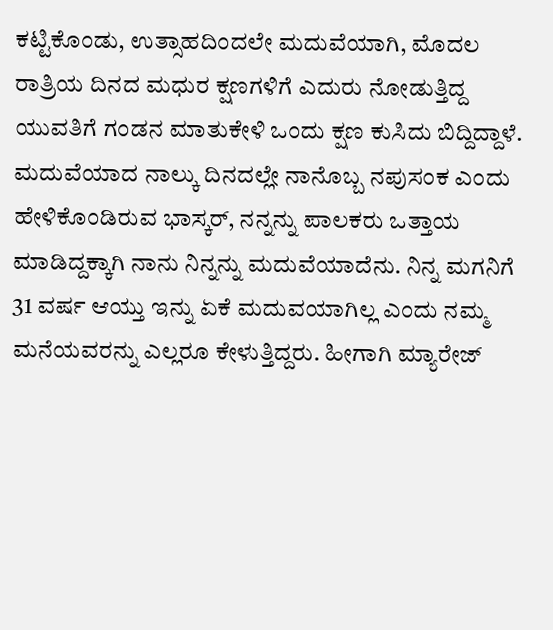ಕಟ್ಟಿಕೊಂಡು, ಉತ್ಸಾಹದಿಂದಲೇ ಮದುವೆಯಾಗಿ, ಮೊದಲ ರಾತ್ರಿಯ ದಿನದ ಮಧುರ ಕ್ಷಣಗಳಿಗೆ ಎದುರು ನೋಡುತ್ತಿದ್ದ ಯುವತಿಗೆ ಗಂಡನ ಮಾತುಕೇಳಿ ಒಂದು ಕ್ಷಣ ಕುಸಿದು ಬಿದ್ದಿದ್ದಾಳೆ.
ಮದುವೆಯಾದ ನಾಲ್ಕು ದಿನದಲ್ಲೇ ನಾನೊಬ್ಬ ನಪುಸಂಕ ಎಂದು ಹೇಳಿಕೊಂಡಿರುವ ಭಾಸ್ಕರ್, ನನ್ನನ್ನು ಪಾಲಕರು ಒತ್ತಾಯ ಮಾಡಿದ್ದಕ್ಕಾಗಿ ನಾನು ನಿನ್ನನ್ನು ಮದುವೆಯಾದೆನು. ನಿನ್ನ ಮಗನಿಗೆ 31 ವರ್ಷ ಆಯ್ತು ಇನ್ನು ಏಕೆ ಮದುವಯಾಗಿಲ್ಲ ಎಂದು ನಮ್ಮ ಮನೆಯವರನ್ನು ಎಲ್ಲರೂ ಕೇಳುತ್ತಿದ್ದರು. ಹೀಗಾಗಿ ಮ್ಯಾರೇಜ್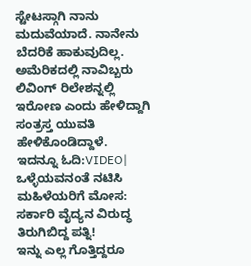ಸ್ಟೇಟಸ್ಗಾಗಿ ನಾನು ಮದುವೆಯಾದೆ. ನಾನೇನು ಬೆದರಿಕೆ ಹಾಕುವುದಿಲ್ಲ. ಅಮೆರಿಕದಲ್ಲಿ ನಾವಿಬ್ಬರು ಲಿವಿಂಗ್ ರಿಲೇಶನ್ನಲ್ಲಿ ಇರೋಣ ಎಂದು ಹೇಳಿದ್ದಾಗಿ ಸಂತ್ರಸ್ತ ಯುವತಿ ಹೇಳಿಕೊಂಡಿದ್ದಾಳೆ.
ಇದನ್ನೂ ಓದಿ:VIDEO| ಒಳ್ಳೆಯವನಂತೆ ನಟಿಸಿ ಮಹಿಳೆಯರಿಗೆ ಮೋಸ: ಸರ್ಕಾರಿ ವೈದ್ಯನ ವಿರುದ್ಧ ತಿರುಗಿಬಿದ್ದ ಪತ್ನಿ!
ಇನ್ನು ಎಲ್ಲ ಗೊತ್ತಿದ್ದರೂ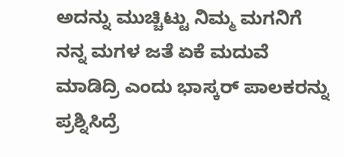ಅದನ್ನು ಮುಚ್ಚಿಟ್ಟು ನಿಮ್ಮ ಮಗನಿಗೆ ನನ್ನ ಮಗಳ ಜತೆ ಏಕೆ ಮದುವೆ ಮಾಡಿದ್ರಿ ಎಂದು ಭಾಸ್ಕರ್ ಪಾಲಕರನ್ನು ಪ್ರಶ್ನಿಸಿದ್ರೆ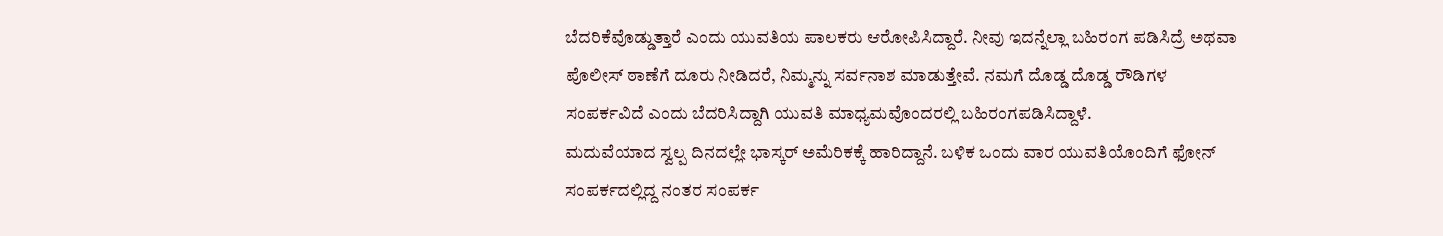ಬೆದರಿಕೆವೊಡ್ಡುತ್ತಾರೆ ಎಂದು ಯುವತಿಯ ಪಾಲಕರು ಆರೋಪಿಸಿದ್ದಾರೆ. ನೀವು ಇದನ್ನೆಲ್ಲಾ ಬಹಿರಂಗ ಪಡಿಸಿದ್ರೆ ಅಥವಾ ಪೊಲೀಸ್ ಠಾಣೆಗೆ ದೂರು ನೀಡಿದರೆ, ನಿಮ್ಮನ್ನು ಸರ್ವನಾಶ ಮಾಡುತ್ತೇವೆ. ನಮಗೆ ದೊಡ್ಡ ದೊಡ್ಡ ರೌಡಿಗಳ ಸಂಪರ್ಕವಿದೆ ಎಂದು ಬೆದರಿಸಿದ್ದಾಗಿ ಯುವತಿ ಮಾಧ್ಯಮವೊಂದರಲ್ಲಿ ಬಹಿರಂಗಪಡಿಸಿದ್ದಾಳೆ.
ಮದುವೆಯಾದ ಸ್ವಲ್ಪ ದಿನದಲ್ಲೇ ಭಾಸ್ಕರ್ ಅಮೆರಿಕಕ್ಕೆ ಹಾರಿದ್ದಾನೆ. ಬಳಿಕ ಒಂದು ವಾರ ಯುವತಿಯೊಂದಿಗೆ ಫೋನ್ ಸಂಪರ್ಕದಲ್ಲಿದ್ದ ನಂತರ ಸಂಪರ್ಕ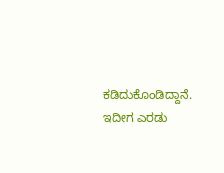ಕಡಿದುಕೊಂಡಿದ್ದಾನೆ. ಇದೀಗ ಎರಡು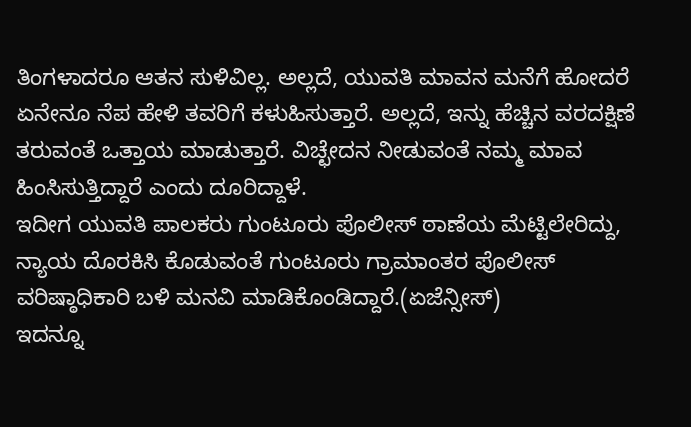ತಿಂಗಳಾದರೂ ಆತನ ಸುಳಿವಿಲ್ಲ. ಅಲ್ಲದೆ, ಯುವತಿ ಮಾವನ ಮನೆಗೆ ಹೋದರೆ ಏನೇನೂ ನೆಪ ಹೇಳಿ ತವರಿಗೆ ಕಳುಹಿಸುತ್ತಾರೆ. ಅಲ್ಲದೆ, ಇನ್ನು ಹೆಚ್ಚಿನ ವರದಕ್ಷಿಣೆ ತರುವಂತೆ ಒತ್ತಾಯ ಮಾಡುತ್ತಾರೆ. ವಿಚ್ಛೇದನ ನೀಡುವಂತೆ ನಮ್ಮ ಮಾವ ಹಿಂಸಿಸುತ್ತಿದ್ದಾರೆ ಎಂದು ದೂರಿದ್ದಾಳೆ.
ಇದೀಗ ಯುವತಿ ಪಾಲಕರು ಗುಂಟೂರು ಪೊಲೀಸ್ ಠಾಣೆಯ ಮೆಟ್ಟಿಲೇರಿದ್ದು, ನ್ಯಾಯ ದೊರಕಿಸಿ ಕೊಡುವಂತೆ ಗುಂಟೂರು ಗ್ರಾಮಾಂತರ ಪೊಲೀಸ್ ವರಿಷ್ಠಾಧಿಕಾರಿ ಬಳಿ ಮನವಿ ಮಾಡಿಕೊಂಡಿದ್ದಾರೆ.(ಏಜೆನ್ಸೀಸ್)
ಇದನ್ನೂ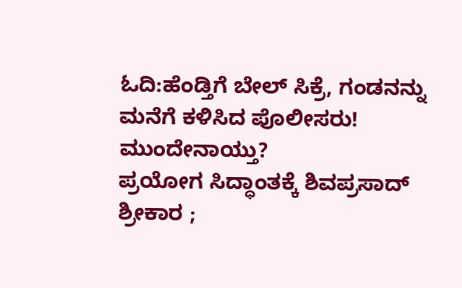ಓದಿ:ಹೆಂಡ್ತಿಗೆ ಬೇಲ್‌ ಸಿಕ್ರೆ, ಗಂಡನನ್ನು ಮನೆಗೆ ಕಳಿಸಿದ ಪೊಲೀಸರು! ಮುಂದೇನಾಯ್ತು?
ಪ್ರಯೋಗ ಸಿದ್ಧಾಂತಕ್ಕೆ ಶಿವಪ್ರಸಾದ್ ಶ್ರೀಕಾರ ;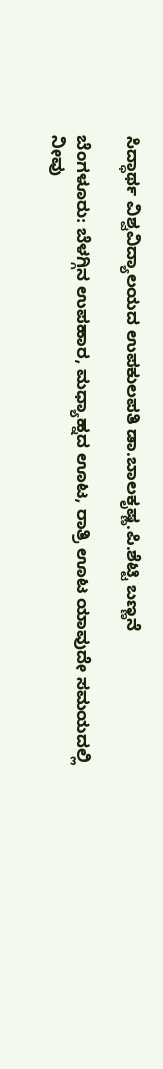ಸಿದ್ಧಾರ್ಥ ವಿಶ್ವವಿದ್ಯಾಲಯದ ಉಪಕುಲಪತಿ ಡಾ.ಬಾಲಕೃಷ್ಣ.ಪಿ.ಶೆಟ್ಟಿ ಬಣ್ಣನೆ

ಬೆಂಗಳೂರು: ಬೆಳಗ್ಗಿನ ಉಪಹಾರ, ಮಧ್ಯಾಹ್ನದ ಊಟ, ರಾತ್ರಿ ಊಟ ಯಾವುದೇ ಸಮಯದಲ್ಲಿ ನೀವು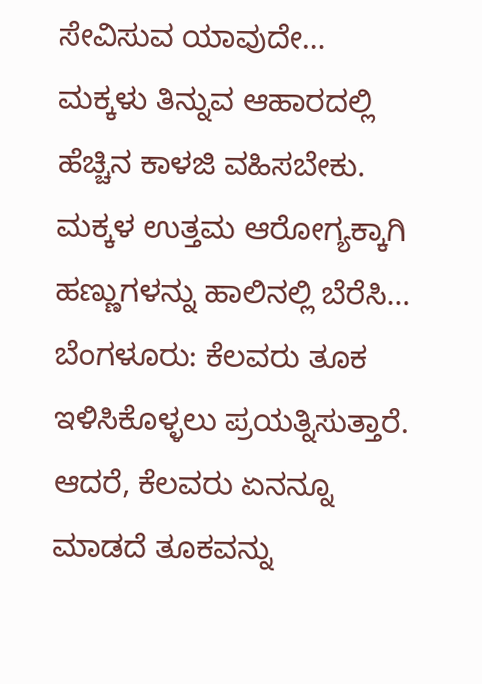ಸೇವಿಸುವ ಯಾವುದೇ…
ಮಕ್ಕಳು ತಿನ್ನುವ ಆಹಾರದಲ್ಲಿ ಹೆಚ್ಚಿನ ಕಾಳಜಿ ವಹಿಸಬೇಕು. ಮಕ್ಕಳ ಉತ್ತಮ ಆರೋಗ್ಯಕ್ಕಾಗಿ ಹಣ್ಣುಗಳನ್ನು ಹಾಲಿನಲ್ಲಿ ಬೆರೆಸಿ…
ಬೆಂಗಳೂರು: ಕೆಲವರು ತೂಕ ಇಳಿಸಿಕೊಳ್ಳಲು ಪ್ರಯತ್ನಿಸುತ್ತಾರೆ. ಆದರೆ, ಕೆಲವರು ಏನನ್ನೂ ಮಾಡದೆ ತೂಕವನ್ನು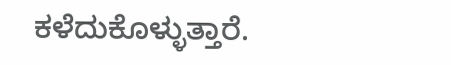ಕಳೆದುಕೊಳ್ಳುತ್ತಾರೆ.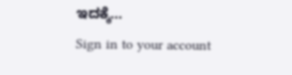ಇದಕ್ಕೆ…
Sign in to your account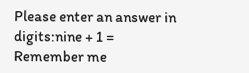Please enter an answer in digits:nine + 1 =
Remember me